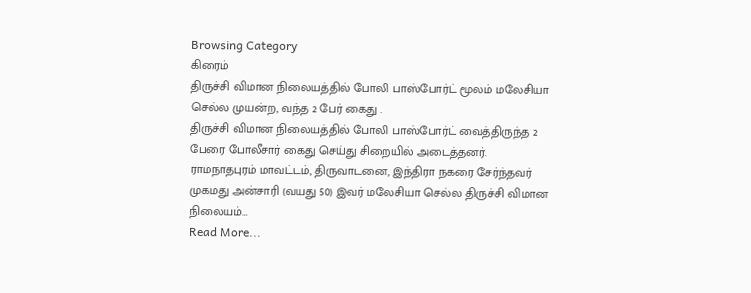Browsing Category
கிரைம்
திருச்சி விமான நிலையத்தில் போலி பாஸ்போர்ட் மூலம் மலேசியா செல்ல முயன்ற, வந்த 2 பேர் கைது .
திருச்சி விமான நிலையத்தில் போலி பாஸ்போர்ட் வைத்திருந்த 2 பேரை போலீசார் கைது செய்து சிறையில் அடைத்தனர்.
ராமநாதபுரம் மாவட்டம், திருவாடனை, இந்திரா நகரை சேர்ந்தவர் முகமது அன்சாரி (வயது 50) இவர் மலேசியா செல்ல திருச்சி விமான நிலையம்…
Read More...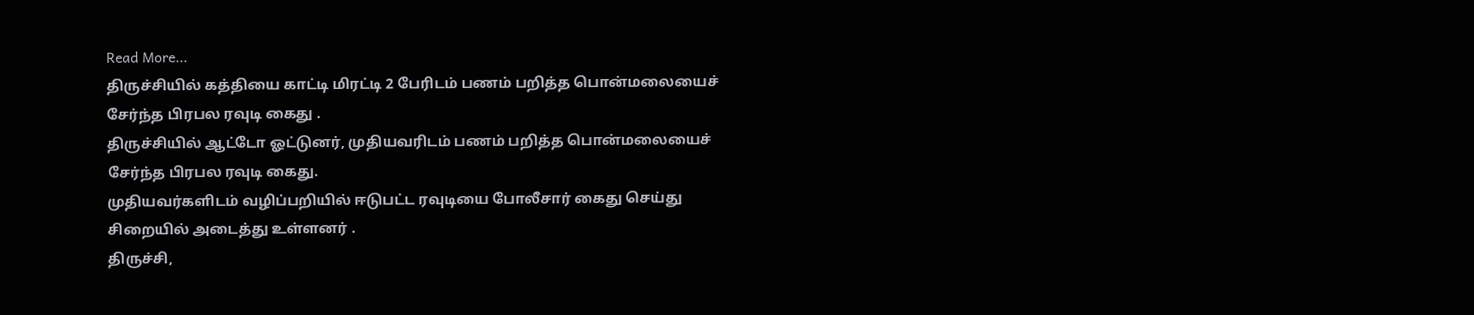Read More...
திருச்சியில் கத்தியை காட்டி மிரட்டி 2 பேரிடம் பணம் பறித்த பொன்மலையைச் சேர்ந்த பிரபல ரவுடி கைது .
திருச்சியில் ஆட்டோ ஓட்டுனர், முதியவரிடம் பணம் பறித்த பொன்மலையைச் சேர்ந்த பிரபல ரவுடி கைது.
முதியவர்களிடம் வழிப்பறியில் ஈடுபட்ட ரவுடியை போலீசார் கைது செய்து சிறையில் அடைத்து உள்ளனர் .
திருச்சி,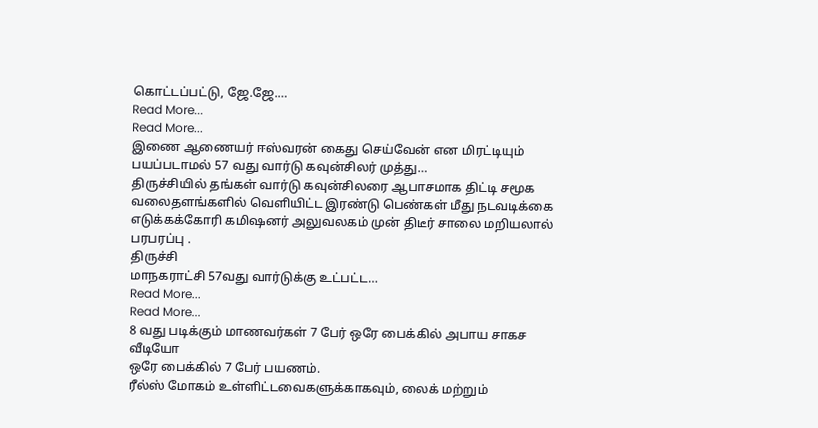கொட்டப்பட்டு, ஜே.ஜே.…
Read More...
Read More...
இணை ஆணையர் ஈஸ்வரன் கைது செய்வேன் என மிரட்டியும் பயப்படாமல் 57 வது வார்டு கவுன்சிலர் முத்து…
திருச்சியில் தங்கள் வார்டு கவுன்சிலரை ஆபாசமாக திட்டி சமூக வலைதளங்களில் வெளியிட்ட இரண்டு பெண்கள் மீது நடவடிக்கை எடுக்கக்கோரி கமிஷனர் அலுவலகம் முன் திடீர் சாலை மறியலால் பரபரப்பு .
திருச்சி
மாநகராட்சி 57வது வார்டுக்கு உட்பட்ட…
Read More...
Read More...
8 வது படிக்கும் மாணவர்கள் 7 பேர் ஒரே பைக்கில் அபாய சாகச வீடியோ
ஒரே பைக்கில் 7 பேர் பயணம்.
ரீல்ஸ் மோகம் உள்ளிட்டவைகளுக்காகவும், லைக் மற்றும்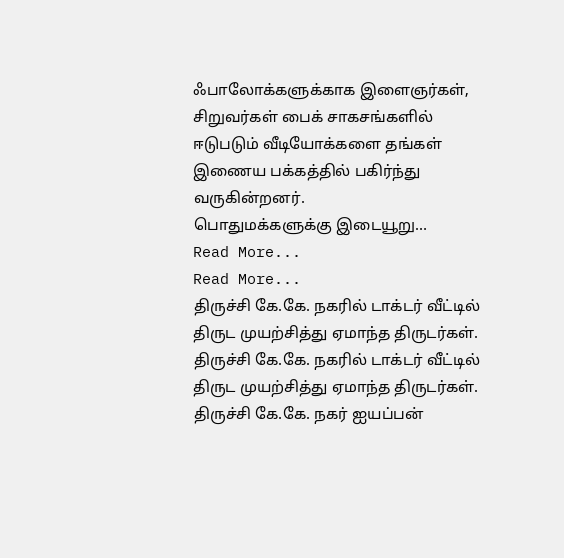ஃபாலோக்களுக்காக இளைஞர்கள், சிறுவர்கள் பைக் சாகசங்களில் ஈடுபடும் வீடியோக்களை தங்கள் இணைய பக்கத்தில் பகிர்ந்து வருகின்றனர்.
பொதுமக்களுக்கு இடையூறு…
Read More...
Read More...
திருச்சி கே.கே. நகரில் டாக்டர் வீட்டில் திருட முயற்சித்து ஏமாந்த திருடர்கள்.
திருச்சி கே.கே. நகரில் டாக்டர் வீட்டில் திருட முயற்சித்து ஏமாந்த திருடர்கள்.
திருச்சி கே.கே. நகர் ஐயப்பன்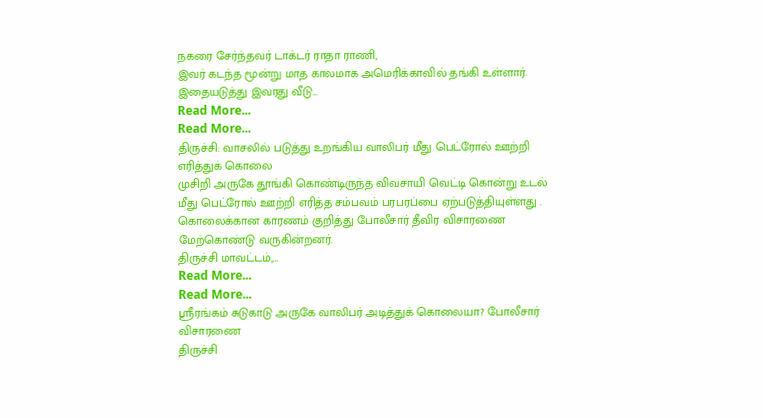நகரை சேர்ந்தவர் டாக்டர் ராதா ராணி,
இவர் கடந்த மூன்று மாத காலமாக அமெரிக்காவில் தங்கி உள்ளார். இதையடுத்து இவரது வீடு…
Read More...
Read More...
திருச்சி: வாசலில் படுத்து உறங்கிய வாலிபர் மீது பெட்ரோல் ஊற்றி எரித்துக் கொலை
முசிறி அருகே தூங்கி கொண்டிருந்த விவசாயி வெட்டி கொன்று உடல் மீது பெட்ரோல் ஊற்றி எரித்த சம்பவம் பரபரப்பை ஏற்படுத்தியுள்ளது .
கொலைக்கான காரணம் குறித்து போலீசார் தீவிர விசாரணை மேற்கொண்டு வருகின்றனர்.
திருச்சி மாவட்டம்,…
Read More...
Read More...
ஸ்ரீரங்கம் சுடுகாடு அருகே வாலிபர் அடித்துக் கொலையா? போலீசார் விசாரணை
திருச்சி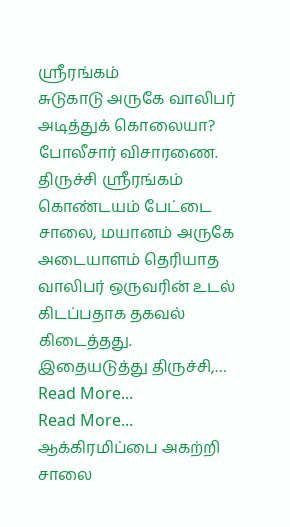ஸ்ரீரங்கம்
சுடுகாடு அருகே வாலிபர் அடித்துக் கொலையா? போலீசார் விசாரணை.
திருச்சி ஸ்ரீரங்கம் கொண்டயம் பேட்டை சாலை, மயானம் அருகே அடையாளம் தெரியாத வாலிபர் ஒருவரின் உடல் கிடப்பதாக தகவல் கிடைத்தது.
இதையடுத்து திருச்சி,…
Read More...
Read More...
ஆக்கிரமிப்பை அகற்றி சாலை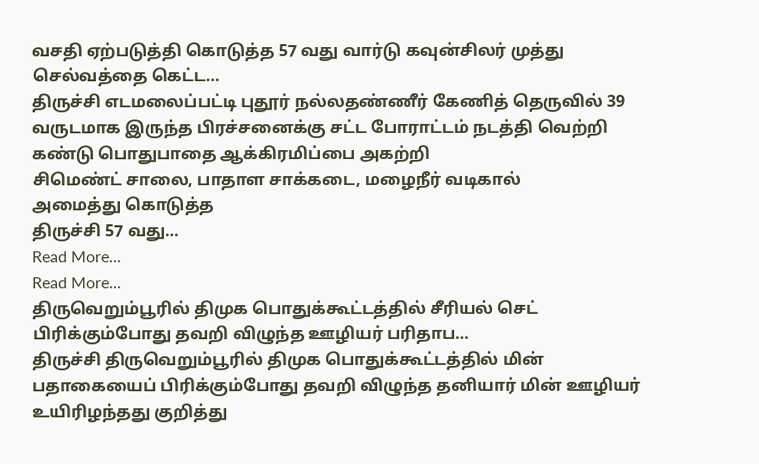வசதி ஏற்படுத்தி கொடுத்த 57 வது வார்டு கவுன்சிலர் முத்து செல்வத்தை கெட்ட…
திருச்சி எடமலைப்பட்டி புதூர் நல்லதண்ணீர் கேணித் தெருவில் 39 வருடமாக இருந்த பிரச்சனைக்கு சட்ட போராட்டம் நடத்தி வெற்றி கண்டு பொதுபாதை ஆக்கிரமிப்பை அகற்றி
சிமெண்ட் சாலை, பாதாள சாக்கடை, மழைநீர் வடிகால்
அமைத்து கொடுத்த
திருச்சி 57 வது…
Read More...
Read More...
திருவெறும்பூரில் திமுக பொதுக்கூட்டத்தில் சீரியல் செட் பிரிக்கும்போது தவறி விழுந்த ஊழியர் பரிதாப…
திருச்சி திருவெறும்பூரில் திமுக பொதுக்கூட்டத்தில் மின் பதாகையைப் பிரிக்கும்போது தவறி விழுந்த தனியார் மின் ஊழியர் உயிரிழந்தது குறித்து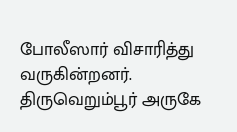போலீஸார் விசாரித்து வருகின்றனர்.
திருவெறும்பூர் அருகே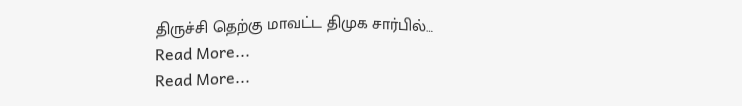திருச்சி தெற்கு மாவட்ட திமுக சார்பில்…
Read More...
Read More...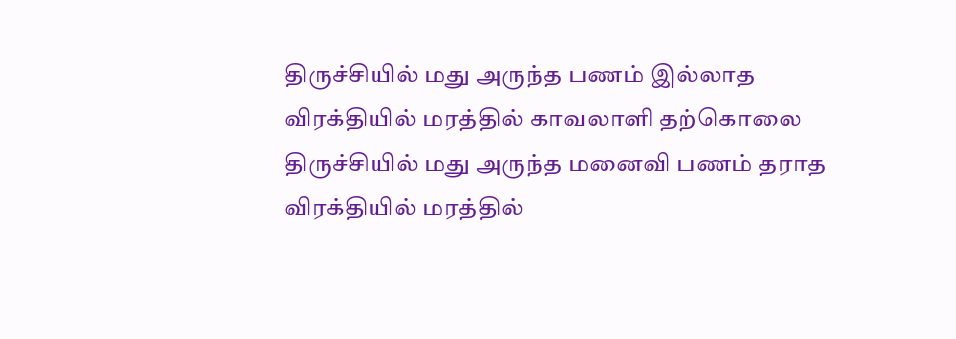திருச்சியில் மது அருந்த பணம் இல்லாத விரக்தியில் மரத்தில் காவலாளி தற்கொலை
திருச்சியில் மது அருந்த மனைவி பணம் தராத விரக்தியில் மரத்தில்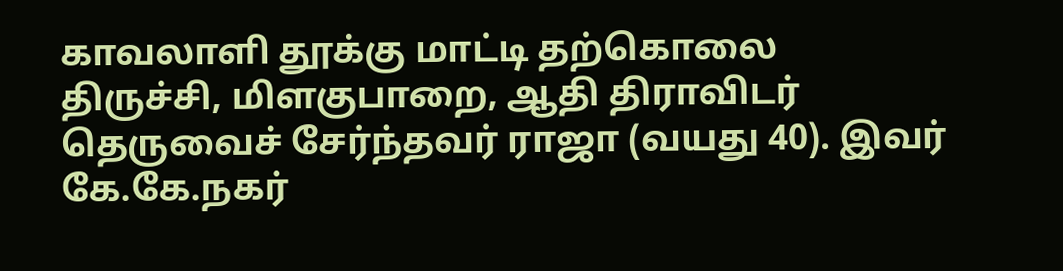காவலாளி தூக்கு மாட்டி தற்கொலை
திருச்சி, மிளகுபாறை, ஆதி திராவிடர் தெருவைச் சேர்ந்தவர் ராஜா (வயது 40). இவர் கே.கே.நகர்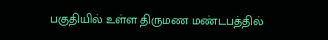பகுதியில் உள்ள திருமண மண்டபத்தில்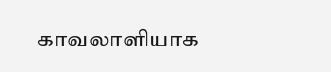காவலாளியாக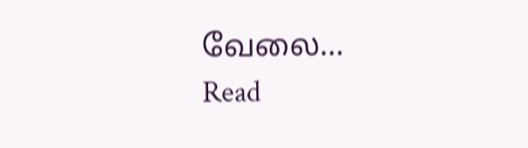வேலை…
Read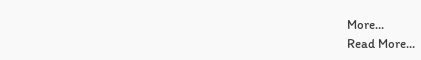More...
Read More...